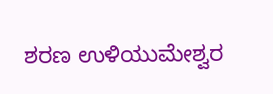ಶರಣ ಉಳಿಯುಮೇಶ್ವರ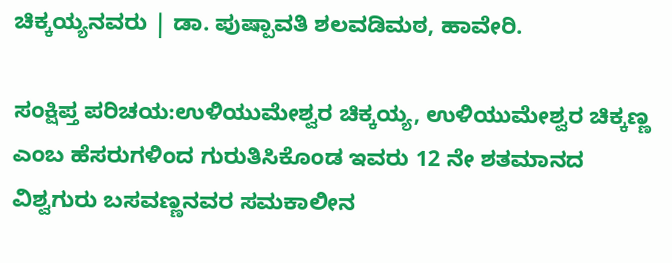ಚಿಕ್ಕಯ್ಯನವರು | ಡಾ. ಪುಷ್ಪಾವತಿ ಶಲವಡಿಮಠ, ಹಾವೇರಿ.

ಸಂಕ್ಷಿಪ್ತ ಪರಿಚಯ:ಉಳಿಯುಮೇಶ್ವರ ಚಿಕ್ಕಯ್ಯ, ಉಳಿಯುಮೇಶ್ವರ ಚಿಕ್ಕಣ್ಣ ಎಂಬ ಹೆಸರುಗಳಿಂದ ಗುರುತಿಸಿಕೊಂಡ ಇವರು 12 ನೇ ಶತಮಾನದ ವಿಶ್ವಗುರು ಬಸವಣ್ಣನವರ ಸಮಕಾಲೀನ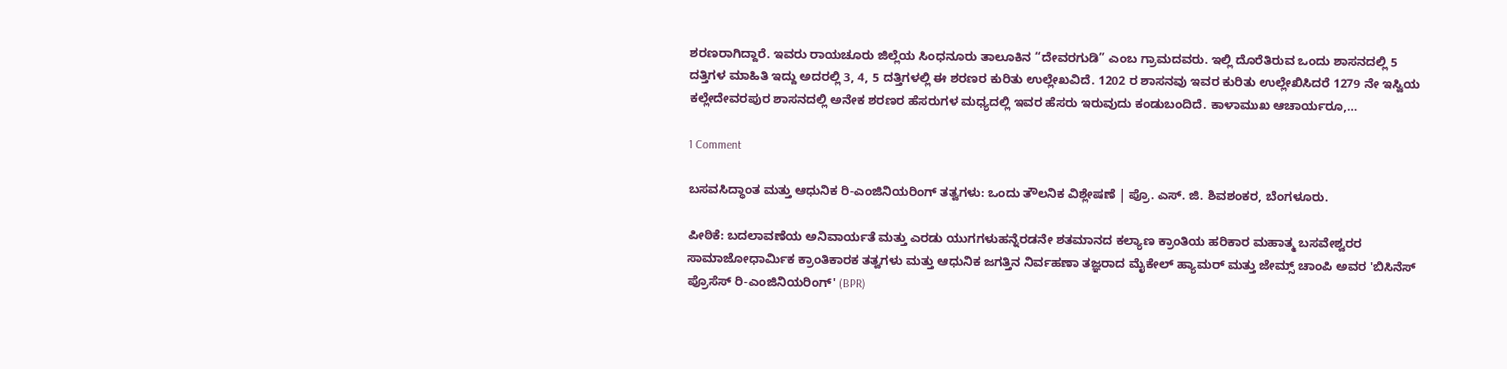ಶರಣರಾಗಿದ್ದಾರೆ. ಇವರು ರಾಯಚೂರು ಜಿಲ್ಲೆಯ ಸಿಂಧನೂರು ತಾಲೂಕಿನ “ದೇವರಗುಡಿ” ಎಂಬ ಗ್ರಾಮದವರು. ಇಲ್ಲಿ ದೊರೆತಿರುವ ಒಂದು ಶಾಸನದಲ್ಲಿ 5 ದತ್ತಿಗಳ ಮಾಹಿತಿ ಇದ್ದು ಅದರಲ್ಲಿ 3, 4, 5 ದತ್ತಿಗಳಲ್ಲಿ ಈ ಶರಣರ ಕುರಿತು ಉಲ್ಲೇಖವಿದೆ. 1202 ರ ಶಾಸನವು ಇವರ ಕುರಿತು ಉಲ್ಲೇಖಿಸಿದರೆ 1279 ನೇ ಇಸ್ವಿಯ ಕಲ್ಲೇದೇವರಪುರ ಶಾಸನದಲ್ಲಿ ಅನೇಕ ಶರಣರ ಹೆಸರುಗಳ ಮಧ್ಯದಲ್ಲಿ ಇವರ ಹೆಸರು ಇರುವುದು ಕಂಡುಬಂದಿದೆ. ಕಾಳಾಮುಖ ಆಚಾರ್ಯರೂ,…

1 Comment

ಬಸವಸಿದ್ಧಾಂತ ಮತ್ತು ಆಧುನಿಕ ರಿ-ಎಂಜಿನಿಯರಿಂಗ್ ತತ್ವಗಳು: ಒಂದು ತೌಲನಿಕ ವಿಶ್ಲೇಷಣೆ | ಪ್ರೊ. ಎಸ್. ಜಿ. ಶಿವಶಂಕರ, ಬೆಂಗಳೂರು.

ಪೀಠಿಕೆ: ಬದಲಾವಣೆಯ ಅನಿವಾರ್ಯತೆ ಮತ್ತು ಎರಡು ಯುಗಗಳುಹನ್ನೆರಡನೇ ಶತಮಾನದ ಕಲ್ಯಾಣ ಕ್ರಾಂತಿಯ ಹರಿಕಾರ ಮಹಾತ್ಮ ಬಸವೇಶ್ವರರ ಸಾಮಾಜೋಧಾರ್ಮಿಕ ಕ್ರಾಂತಿಕಾರಕ ತತ್ವಗಳು ಮತ್ತು ಆಧುನಿಕ ಜಗತ್ತಿನ ನಿರ್ವಹಣಾ ತಜ್ಞರಾದ ಮೈಕೇಲ್ ಹ್ಯಾಮರ್ ಮತ್ತು ಜೇಮ್ಸ್ ಚಾಂಪಿ ಅವರ 'ಬಿಸಿನೆಸ್ ಪ್ರೊಸೆಸ್ ರಿ-ಎಂಜಿನಿಯರಿಂಗ್' (BPR)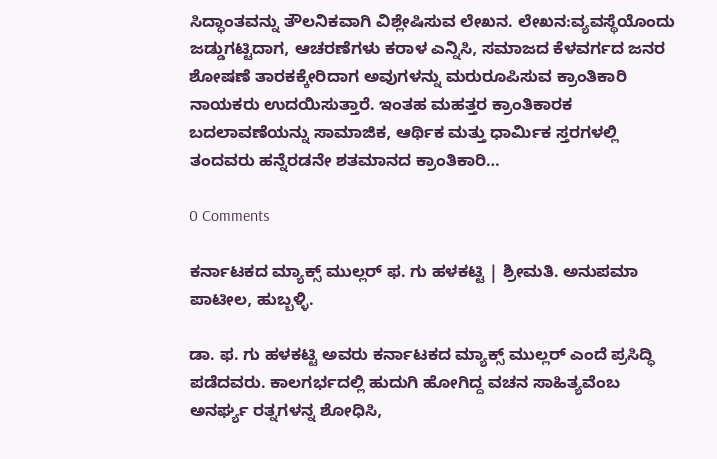ಸಿದ್ಧಾಂತವನ್ನು ತೌಲನಿಕವಾಗಿ ವಿಶ್ಲೇಷಿಸುವ ಲೇಖನ. ಲೇಖನ:ವ್ಯವಸ್ಥೆಯೊಂದು ಜಡ್ಡುಗಟ್ಟಿದಾಗ, ಆಚರಣೆಗಳು ಕರಾಳ ಎನ್ನಿಸಿ, ಸಮಾಜದ ಕೆಳವರ್ಗದ ಜನರ ಶೋಷಣೆ ತಾರಕಕ್ಕೇರಿದಾಗ ಅವುಗಳನ್ನು ಮರುರೂಪಿಸುವ ಕ್ರಾಂತಿಕಾರಿ ನಾಯಕರು ಉದಯಿಸುತ್ತಾರೆ. ಇಂತಹ ಮಹತ್ತರ ಕ್ರಾಂತಿಕಾರಕ ಬದಲಾವಣೆಯನ್ನು ಸಾಮಾಜಿಕ, ಆರ್ಥಿಕ ಮತ್ತು ಧಾರ್ಮಿಕ ಸ್ತರಗಳಲ್ಲಿ ತಂದವರು ಹನ್ನೆರಡನೇ ಶತಮಾನದ ಕ್ರಾಂತಿಕಾರಿ…

0 Comments

ಕರ್ನಾಟಕದ ಮ್ಯಾಕ್ಸ್ ಮುಲ್ಲರ್ ಫ. ಗು ಹಳಕಟ್ಟಿ | ಶ್ರೀಮತಿ. ಅನುಪಮಾ ಪಾಟೀಲ, ಹುಬ್ಬಳ್ಳಿ.

ಡಾ. ಫ. ಗು ಹಳಕಟ್ಟಿ ಅವರು ಕರ್ನಾಟಕದ ಮ್ಯಾಕ್ಸ್ ಮುಲ್ಲರ್ ಎಂದೆ ಪ್ರಸಿದ್ಧಿ ಪಡೆದವರು. ಕಾಲಗರ್ಭದಲ್ಲಿ ಹುದುಗಿ ಹೋಗಿದ್ದ ವಚನ ಸಾಹಿತ್ಯವೆಂಬ ಅನರ್ಘ್ಯ ರತ್ನಗಳನ್ನ ಶೋಧಿಸಿ,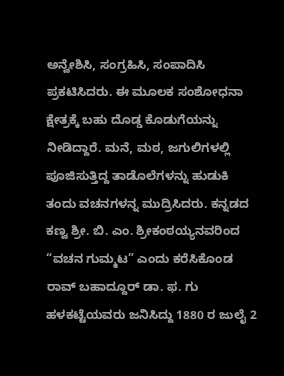ಅನ್ವೇಶಿಸಿ, ಸಂಗ್ರಹಿಸಿ, ಸಂಪಾದಿಸಿ ಪ್ರಕಟಿಸಿದರು. ಈ ಮೂಲಕ ಸಂಶೋಧನಾ ಕ್ಷೇತ್ರಕ್ಕೆ ಬಹು ದೊಡ್ಡ ಕೊಡುಗೆಯನ್ನು ನೀಡಿದ್ದಾರೆ. ಮನೆ, ಮಠ, ಜಗುಲಿಗಳಲ್ಲಿ ಪೂಜಿಸುತ್ತಿದ್ದ ತಾಡೊಲೆಗಳನ್ನು ಹುಡುಕಿ ತಂದು ವಚನಗಳನ್ನ ಮುದ್ರಿಸಿದರು. ಕನ್ನಡದ ಕಣ್ವ ಶ್ರೀ. ಬಿ. ಎಂ. ಶ್ರೀಕಂಠಯ್ಯನವರಿಂದ “ವಚನ ಗುಮ್ಮಟ” ಎಂದು ಕರೆಸಿಕೊಂಡ ರಾವ್‌ ಬಹಾದ್ದೂರ್‌ ಡಾ. ಫ. ಗು ಹಳಕಟ್ಟೆಯವರು ಜನಿಸಿದ್ದು 1880 ರ ಜುಲೈ 2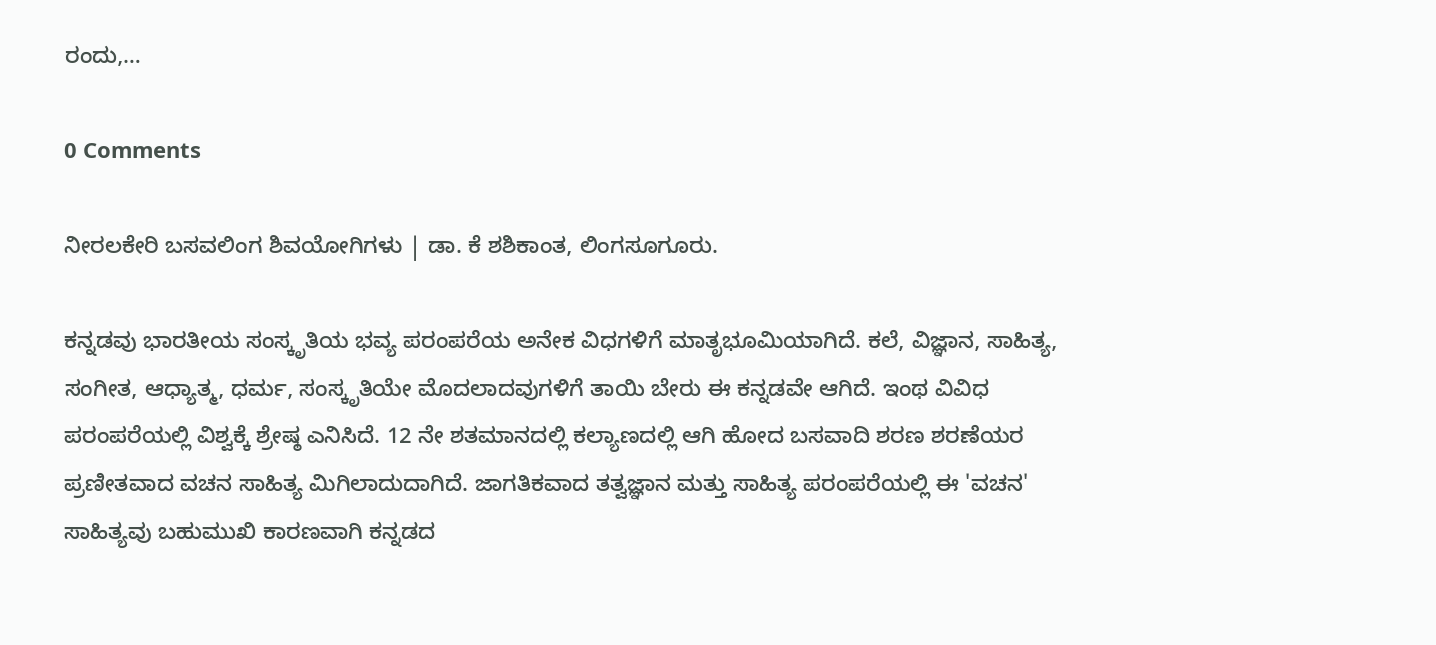ರಂದು,…

0 Comments

ನೀರಲಕೇರಿ ಬಸವಲಿಂಗ ಶಿವಯೋಗಿಗಳು | ಡಾ. ಕೆ ಶಶಿಕಾಂತ, ಲಿಂಗಸೂಗೂರು.

ಕನ್ನಡವು ಭಾರತೀಯ ಸಂಸ್ಕೃತಿಯ ಭವ್ಯ ಪರಂಪರೆಯ ಅನೇಕ ವಿಧಗಳಿಗೆ ಮಾತೃಭೂಮಿಯಾಗಿದೆ. ಕಲೆ, ವಿಜ್ಞಾನ, ಸಾಹಿತ್ಯ, ಸಂಗೀತ, ಆಧ್ಯಾತ್ಮ, ಧರ್ಮ, ಸಂಸ್ಕೃತಿಯೇ ಮೊದಲಾದವುಗಳಿಗೆ ತಾಯಿ ಬೇರು ಈ ಕನ್ನಡವೇ ಆಗಿದೆ. ಇಂಥ ವಿವಿಧ ಪರಂಪರೆಯಲ್ಲಿ ವಿಶ್ವಕ್ಕೆ ಶ್ರೇಷ್ಠ ಎನಿಸಿದೆ. 12 ನೇ ಶತಮಾನದಲ್ಲಿ ಕಲ್ಯಾಣದಲ್ಲಿ ಆಗಿ ಹೋದ ಬಸವಾದಿ ಶರಣ ಶರಣೆಯರ  ಪ್ರಣೀತವಾದ ವಚನ ಸಾಹಿತ್ಯ ಮಿಗಿಲಾದುದಾಗಿದೆ. ಜಾಗತಿಕವಾದ ತತ್ವಜ್ಞಾನ ಮತ್ತು ಸಾಹಿತ್ಯ ಪರಂಪರೆಯಲ್ಲಿ ಈ 'ವಚನ' ಸಾಹಿತ್ಯವು ಬಹುಮುಖಿ ಕಾರಣವಾಗಿ ಕನ್ನಡದ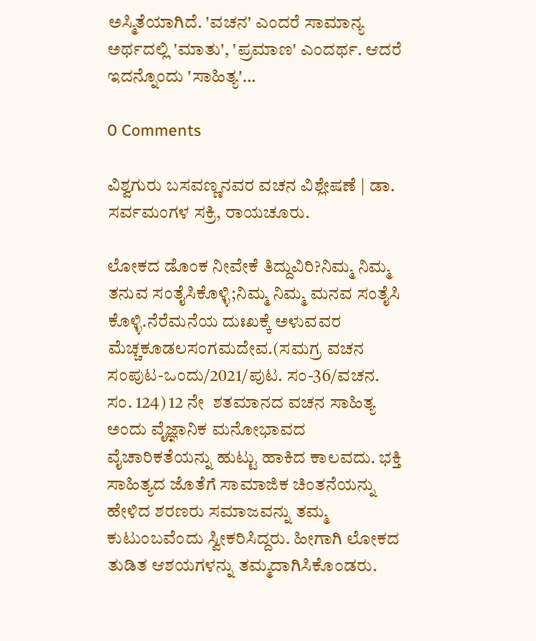ಅಸ್ಮಿತೆಯಾಗಿದೆ. 'ವಚನ' ಎಂದರೆ ಸಾಮಾನ್ಯ ಅರ್ಥದಲ್ಲಿ 'ಮಾತು', 'ಪ್ರಮಾಣ' ಎಂದರ್ಥ. ಆದರೆ ಇದನ್ನೊಂದು 'ಸಾಹಿತ್ಯ'…

0 Comments

ವಿಶ್ವಗುರು ಬಸವಣ್ಣನವರ ವಚನ ವಿಶ್ಲೇಷಣೆ | ಡಾ. ಸರ್ವಮಂಗಳ ಸಕ್ರಿ, ರಾಯಚೂರು.

ಲೋಕದ ಡೊಂಕ‌ ನೀವೇಕೆ ತಿದ್ದುವಿರಿ?ನಿಮ್ಮ ನಿಮ್ಮ ತನುವ ಸಂತೈಸಿಕೊಳ್ಳಿ;ನಿಮ್ಮ ನಿಮ್ಮ ಮನವ ಸಂತೈಸಿ‌ ಕೊಳ್ಳಿ.ನೆರೆಮನೆಯ ದುಃಖಕ್ಕೆ ಅಳುವವರ ಮೆಚ್ಚಕೂಡಲಸಂಗಮದೇವ.(ಸಮಗ್ರ ವಚನ ಸಂಪುಟ-ಒಂದು/2021/ಪುಟ. ಸಂ-36/ವಚನ. ಸಂ. 124) 12 ನೇ  ಶತಮಾನದ ವಚನ ಸಾಹಿತ್ಯ ಅಂದು ವೈಜ್ಞಾನಿಕ ಮನೋಭಾವದ ವೈಚಾರಿಕತೆಯನ್ನು ಹುಟ್ಟು ಹಾಕಿದ ಕಾಲವದು. ಭಕ್ತಿ ಸಾಹಿತ್ಯದ ಜೊತೆಗೆ ಸಾಮಾಜಿಕ ಚಿಂತನೆಯನ್ನು ಹೇಳಿದ ಶರಣರು ಸಮಾಜವನ್ನು ತಮ್ಮ ಕುಟುಂಬವೆಂದು ಸ್ವೀಕರಿಸಿದ್ದರು. ಹೀಗಾಗಿ ಲೋಕದ ತುಡಿತ ಆಶಯಗಳನ್ನು ತಮ್ಮದಾಗಿಸಿಕೊಂಡರು.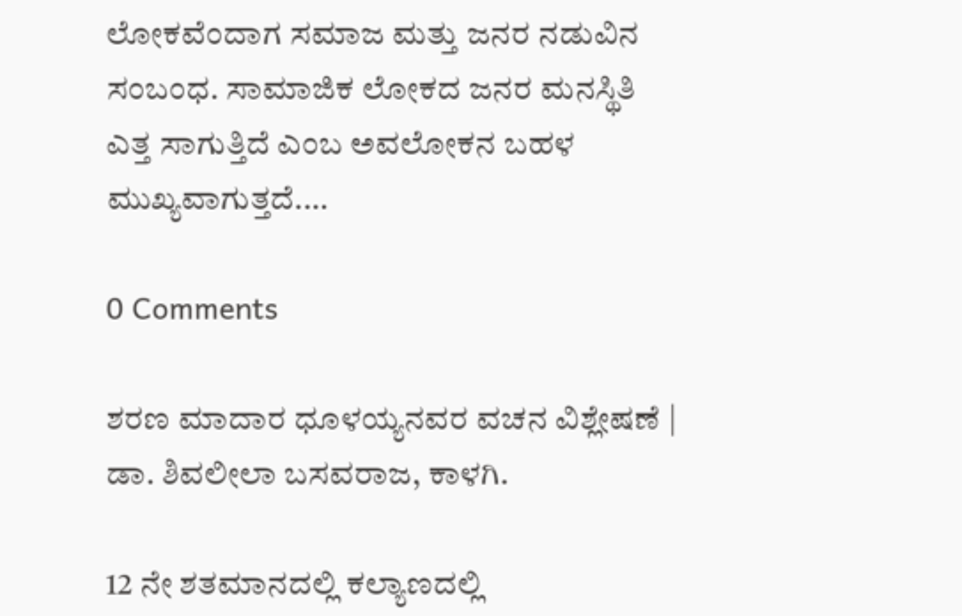ಲೋಕವೆಂದಾಗ ಸಮಾಜ ಮತ್ತು ಜನರ ನಡುವಿನ ಸಂಬಂಧ. ಸಾಮಾಜಿಕ ಲೋಕದ ಜನರ ಮನಸ್ಥಿತಿ ಎತ್ತ ಸಾಗುತ್ತಿದೆ ಎಂಬ ಅವಲೋಕನ ಬಹಳ ಮುಖ್ಯವಾಗುತ್ತದೆ.…

0 Comments

ಶರಣ ಮಾದಾರ ಧೂಳಯ್ಯನವರ ವಚನ ವಿಶ್ಲೇಷಣೆ | ಡಾ. ಶಿವಲೀಲಾ ಬಸವರಾಜ, ಕಾಳಗಿ.

12 ನೇ ಶತಮಾನದಲ್ಲಿ ಕಲ್ಯಾಣದಲ್ಲಿ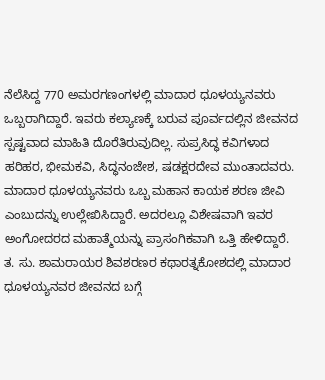ನೆಲೆಸಿದ್ದ 770 ಅಮರಗಣಂಗಳಲ್ಲಿ ಮಾದಾರ ಧೂಳಯ್ಯನವರು ಒಬ್ಬರಾಗಿದ್ದಾರೆ. ಇವರು ಕಲ್ಯಾಣಕ್ಕೆ ಬರುವ ಪೂರ್ವದಲ್ಲಿನ ಜೀವನದ ಸ್ಪಷ್ಟವಾದ ಮಾಹಿತಿ ದೊರೆತಿರುವುದಿಲ್ಲ. ಸುಪ್ರಸಿದ್ಧ ಕವಿಗಳಾದ ಹರಿಹರ, ಭೀಮಕವಿ, ಸಿದ್ಧನಂಜೇಶ, ಷಡಕ್ಷರದೇವ ಮುಂತಾದವರು. ಮಾದಾರ ಧೂಳಯ್ಯನವರು ಒಬ್ಬ ಮಹಾನ ಕಾಯಕ ಶರಣ ಜೀವಿ ಎಂಬುದನ್ನು ಉಲ್ಲೇಖಿಸಿದ್ದಾರೆ. ಅದರಲ್ಲೂ ವಿಶೇಷವಾಗಿ ಇವರ ಅಂಗೋದರದ ಮಹಾತ್ಮೆಯನ್ನು ಪ್ರಾಸಂಗಿಕವಾಗಿ ಒತ್ತಿ ಹೇಳಿದ್ದಾರೆ. ತ. ಸು. ಶಾಮರಾಯರ ಶಿವಶರಣರ ಕಥಾರತ್ನಕೋಶದಲ್ಲಿ ಮಾದಾರ ಧೂಳಯ್ಯನವರ ಜೀವನದ ಬಗ್ಗೆ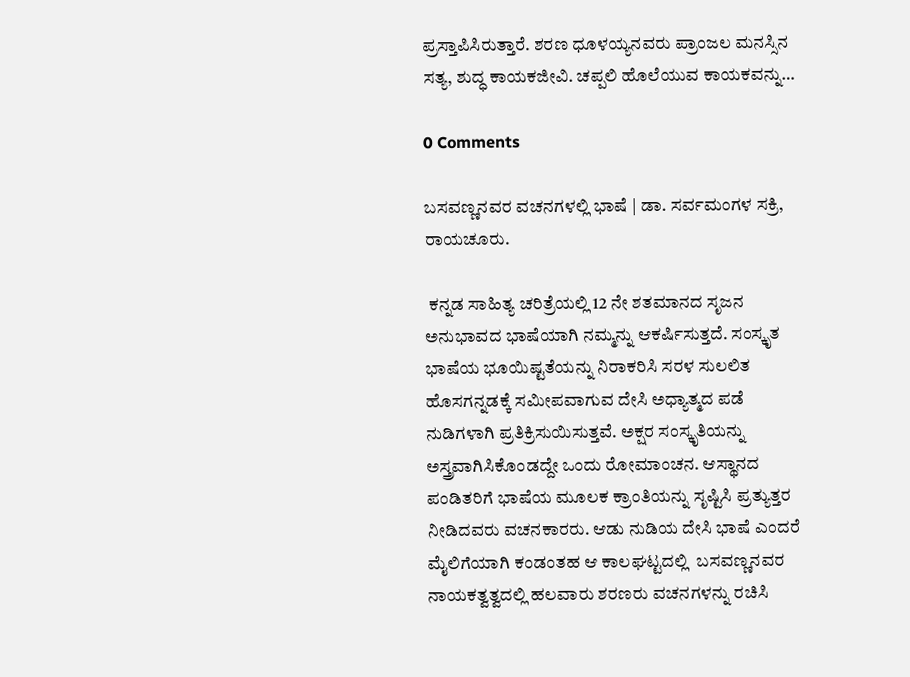ಪ್ರಸ್ತಾಪಿಸಿರುತ್ತಾರೆ. ಶರಣ ಧೂಳಯ್ಯನವರು ಪ್ರಾಂಜಲ ಮನಸ್ಸಿನ ಸತ್ಯ, ಶುದ್ಧ ಕಾಯಕಜೀವಿ. ಚಪ್ಪಲಿ ಹೊಲೆಯುವ ಕಾಯಕವನ್ನು…

0 Comments

ಬಸವಣ್ಣನವರ ವಚನಗಳಲ್ಲಿ ಭಾಷೆ | ಡಾ. ಸರ್ವಮಂಗಳ ಸಕ್ರಿ, ರಾಯಚೂರು.

 ಕನ್ನಡ ಸಾಹಿತ್ಯ ಚರಿತ್ರೆಯಲ್ಲಿ 12 ನೇ ಶತಮಾನದ ಸೃಜನ ಅನುಭಾವದ ಭಾಷೆಯಾಗಿ ನಮ್ಮನ್ನು ಆಕರ್ಷಿಸುತ್ತದೆ. ಸಂಸ್ಕೃತ ಭಾಷೆಯ ಭೂಯಿಷ್ಟತೆಯನ್ನು ನಿರಾಕರಿಸಿ ಸರಳ ಸುಲಲಿತ ಹೊಸಗನ್ನಡಕ್ಕೆ ಸಮೀಪವಾಗುವ ದೇಸಿ ಅಧ್ಯಾತ್ಮದ ಪಡೆ ನುಡಿಗಳಾಗಿ ಪ್ರತಿಕ್ರಿಸುಯಿಸುತ್ತವೆ. ಅಕ್ಷರ ಸಂಸ್ಕೃತಿಯನ್ನು  ಅಸ್ತ್ರವಾಗಿಸಿಕೊಂಡದ್ದೇ ಒಂದು ರೋಮಾಂಚನ. ಆಸ್ಥಾನದ ಪಂಡಿತರಿಗೆ ಭಾಷೆಯ ಮೂಲಕ ಕ್ರಾಂತಿಯನ್ನು ಸೃಷ್ಟಿಸಿ ಪ್ರತ್ಯುತ್ತರ ನೀಡಿದವರು ವಚನಕಾರರು. ಆಡು ನುಡಿಯ ದೇಸಿ ಭಾಷೆ ಎಂದರೆ ಮೈಲಿಗೆಯಾಗಿ ಕಂಡಂತಹ ಆ ಕಾಲಘಟ್ಟದಲ್ಲಿ  ಬಸವಣ್ಣನವರ ನಾಯಕತ್ವತ್ವದಲ್ಲಿ ಹಲವಾರು ಶರಣರು ವಚನಗಳನ್ನು ರಚಿಸಿ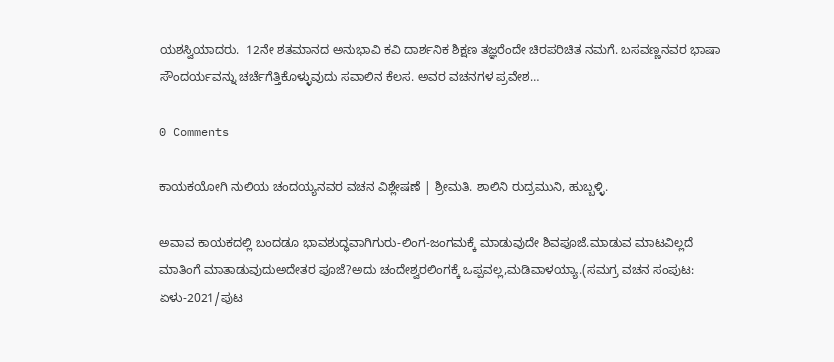ಯಶಸ್ವಿಯಾದರು.  12ನೇ ಶತಮಾನದ ಅನುಭಾವಿ ಕವಿ ದಾರ್ಶನಿಕ ಶಿಕ್ಷಣ ತಜ್ಞರೆಂದೇ ಚಿರಪರಿಚಿತ ನಮಗೆ. ಬಸವಣ್ಣನವರ ಭಾಷಾ ಸೌಂದರ್ಯವನ್ನು ಚರ್ಚೆಗೆತ್ತಿಕೊಳ್ಳುವುದು ಸವಾಲಿನ ಕೆಲಸ. ಅವರ ವಚನಗಳ ಪ್ರವೇಶ…

0 Comments

ಕಾಯಕಯೋಗಿ ನುಲಿಯ ಚಂದಯ್ಯನವರ ವಚನ ವಿಶ್ಲೇಷಣೆ | ಶ್ರೀಮತಿ. ಶಾಲಿನಿ ರುದ್ರಮುನಿ, ಹುಬ್ಬಳ್ಳಿ.

ಅವಾವ ಕಾಯಕದಲ್ಲಿ ಬಂದಡೂ ಭಾವಶುದ್ಧವಾಗಿಗುರು-ಲಿಂಗ-ಜಂಗಮಕ್ಕೆ ಮಾಡುವುದೇ ಶಿವಪೂಜೆ.ಮಾಡುವ ಮಾಟವಿಲ್ಲದೆ ಮಾತಿಂಗೆ ಮಾತಾಡುವುದುಅದೇತರ ಪೂಜೆ?ಅದು ಚಂದೇಶ್ವರಲಿಂಗಕ್ಕೆ ಒಪ್ಪವಲ್ಲ,ಮಡಿವಾಳಯ್ಯಾ.(ಸಮಗ್ರ ವಚನ ಸಂಪುಟ: ಏಳು-2021/ಪುಟ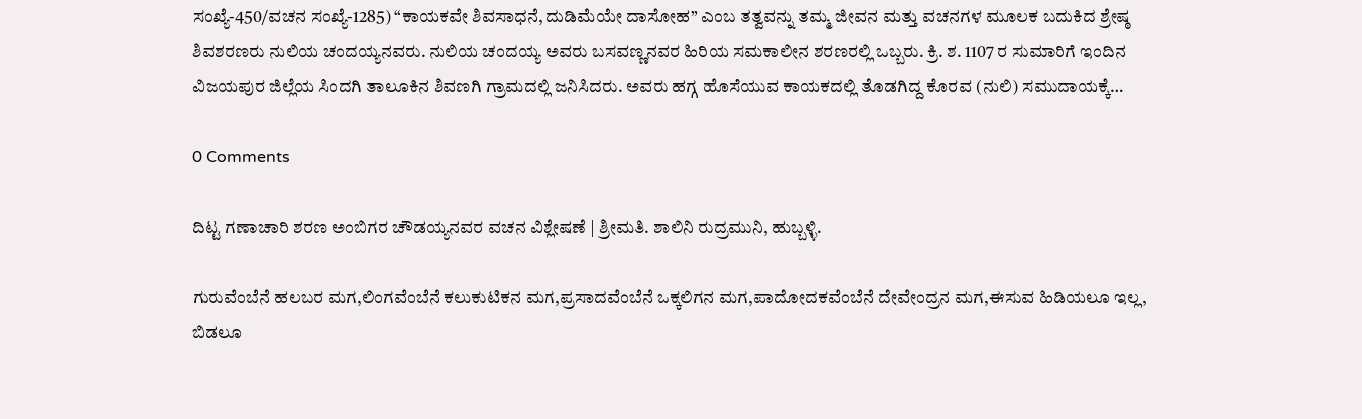ಸಂಖ್ಯೆ-450/ವಚನ ಸಂಖ್ಯೆ-1285) “ಕಾಯಕವೇ ಶಿವಸಾಧನೆ, ದುಡಿಮೆಯೇ ದಾಸೋಹ” ಎಂಬ ತತ್ವವನ್ನು ತಮ್ಮ ಜೀವನ ಮತ್ತು ವಚನಗಳ ಮೂಲಕ ಬದುಕಿದ ಶ್ರೇಷ್ಠ ಶಿವಶರಣರು ನುಲಿಯ ಚಂದಯ್ಯನವರು. ನುಲಿಯ ಚಂದಯ್ಯ ಅವರು ಬಸವಣ್ಣನವರ ಹಿರಿಯ ಸಮಕಾಲೀನ ಶರಣರಲ್ಲಿ ಒಬ್ಬರು. ಕ್ರಿ. ಶ. 1107 ರ ಸುಮಾರಿಗೆ ಇಂದಿನ ವಿಜಯಪುರ ಜಿಲ್ಲೆಯ ಸಿಂದಗಿ ತಾಲೂಕಿನ ಶಿವಣಗಿ ಗ್ರಾಮದಲ್ಲಿ ಜನಿಸಿದರು. ಅವರು ಹಗ್ಗ ಹೊಸೆಯುವ ಕಾಯಕದಲ್ಲಿ ತೊಡಗಿದ್ದ ಕೊರವ (ನುಲಿ) ಸಮುದಾಯಕ್ಕೆ…

0 Comments

ದಿಟ್ಟ ಗಣಾಚಾರಿ ಶರಣ ಅಂಬಿಗರ ಚೌಡಯ್ಯನವರ ವಚನ ವಿಶ್ಲೇಷಣೆ | ಶ್ರೀಮತಿ. ಶಾಲಿನಿ ರುದ್ರಮುನಿ, ಹುಬ್ಬಳ್ಳಿ.

ಗುರುವೆಂಬೆನೆ ಹಲಬರ ಮಗ,ಲಿಂಗವೆಂಬೆನೆ ಕಲುಕುಟಿಕನ ಮಗ,ಪ್ರಸಾದವೆಂಬೆನೆ ಒಕ್ಕಲಿಗನ ಮಗ,ಪಾದೋದಕವೆಂಬೆನೆ ದೇವೇಂದ್ರನ ಮಗ,ಈಸುವ ಹಿಡಿಯಲೂ ಇಲ್ಲ, ಬಿಡಲೂ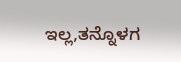ಇಲ್ಲ,ತನ್ನೊಳಗ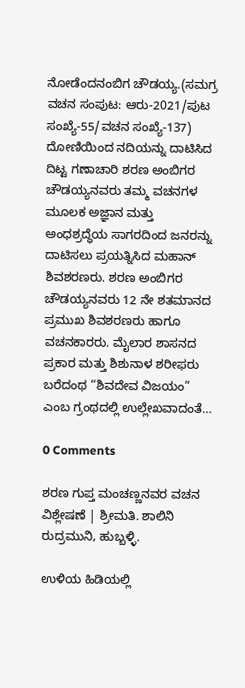ನೋಡೆಂದನಂಬಿಗ ಚೌಡಯ್ಯ.(ಸಮಗ್ರ ವಚನ ಸಂಪುಟ: ಆರು-2021/ಪುಟ ಸಂಖ್ಯೆ-55/ವಚನ ಸಂಖ್ಯೆ-137) ದೋಣಿಯಿಂದ ನದಿಯನ್ನು ದಾಟಿಸಿದ ದಿಟ್ಟ ಗಣಾಚಾರಿ ಶರಣ ಅಂಬಿಗರ ಚೌಡಯ್ಯನವರು ತಮ್ಮ ವಚನಗಳ ಮೂಲಕ ಅಜ್ಞಾನ ಮತ್ತು ಅಂಧಶ್ರದ್ಧೆಯ ಸಾಗರದಿಂದ ಜನರನ್ನು ದಾಟಿಸಲು ಪ್ರಯತ್ನಿಸಿದ ಮಹಾನ್ ಶಿವಶರಣರು. ಶರಣ ಅಂಬಿಗರ ಚೌಡಯ್ಯನವರು 12 ನೇ ಶತಮಾನದ ಪ್ರಮುಖ ಶಿವಶರಣರು ಹಾಗೂ ವಚನಕಾರರು. ಮೈಲಾರ ಶಾಸನದ ಪ್ರಕಾರ ಮತ್ತು ಶಿಶುನಾಳ ಶರೀಫರು ಬರೆದಂಥ “ಶಿವದೇವ ವಿಜಯಂ” ಎಂಬ ಗ್ರಂಥದಲ್ಲಿ ಉಲ್ಲೇಖವಾದಂತೆ…

0 Comments

ಶರಣ ಗುಪ್ತ ಮಂಚಣ್ಣನವರ ವಚನ ವಿಶ್ಲೇಷಣೆ | ಶ್ರೀಮತಿ. ಶಾಲಿನಿ ರುದ್ರಮುನಿ, ಹುಬ್ಬಳ್ಳಿ.

ಉಳಿಯ ಹಿಡಿಯಲ್ಲಿ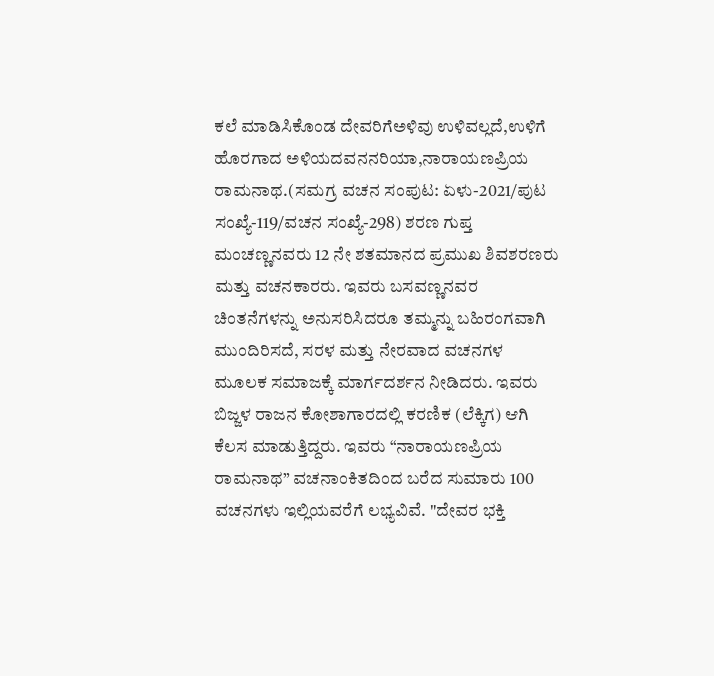ಕಲೆ ಮಾಡಿಸಿಕೊಂಡ ದೇವರಿಗೆಅಳಿವು ಉಳಿವಲ್ಲದೆ,ಉಳಿಗೆ ಹೊರಗಾದ ಅಳಿಯದವನನರಿಯಾ,ನಾರಾಯಣಪ್ರಿಯ ರಾಮನಾಥ.(ಸಮಗ್ರ ವಚನ ಸಂಪುಟ: ಏಳು-2021/ಪುಟ ಸಂಖ್ಯೆ-119/ವಚನ ಸಂಖ್ಯೆ-298) ಶರಣ ಗುಪ್ತ ಮಂಚಣ್ಣನವರು 12 ನೇ ಶತಮಾನದ ಪ್ರಮುಖ ಶಿವಶರಣರು ಮತ್ತು ವಚನಕಾರರು. ಇವರು ಬಸವಣ್ಣನವರ ಚಿಂತನೆಗಳನ್ನು ಅನುಸರಿಸಿದರೂ ತಮ್ಮನ್ನು ಬಹಿರಂಗವಾಗಿ ಮುಂದಿರಿಸದೆ, ಸರಳ ಮತ್ತು ನೇರವಾದ ವಚನಗಳ ಮೂಲಕ ಸಮಾಜಕ್ಕೆ ಮಾರ್ಗದರ್ಶನ ನೀಡಿದರು. ಇವರು ಬಿಜ್ಜಳ ರಾಜನ ಕೋಶಾಗಾರದಲ್ಲಿ ಕರಣಿಕ (ಲೆಕ್ಕಿಗ) ಆಗಿ ಕೆಲಸ ಮಾಡುತ್ತಿದ್ದರು. ಇವರು “ನಾರಾಯಣಪ್ರಿಯ ರಾಮನಾಥ” ವಚನಾಂಕಿತದಿಂದ ಬರೆದ ಸುಮಾರು 100 ವಚನಗಳು ಇಲ್ಲಿಯವರೆಗೆ ಲಭ್ಯವಿವೆ. "ದೇವರ ಭಕ್ತಿ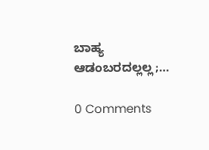ಬಾಹ್ಯ ಆಡಂಬರದಲ್ಲಲ್ಲ;…

0 Comments